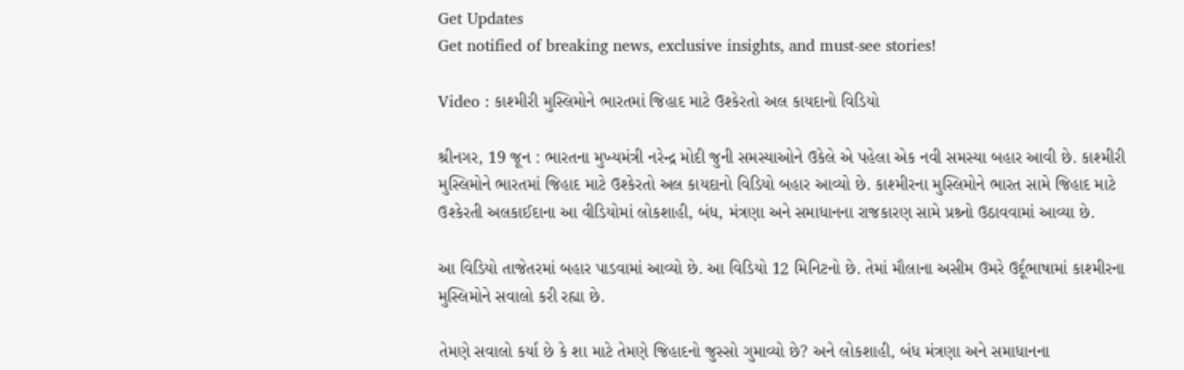Get Updates
Get notified of breaking news, exclusive insights, and must-see stories!

Video : કાશ્મીરી મુસ્લિમોને ભારતમાં જિહાદ માટે ઉશ્કેરતો અલ કાયદાનો વિડિયો

શ્રીનગર, 19 જૂન : ભારતના મુખ્યમંત્રી નરેન્દ્ર મોદી જુની સમસ્યાઓને ઉકેલે એ પહેલા એક નવી સમસ્યા બહાર આવી છે. કાશ્મીરી મુસ્લિમોને ભારતમાં જિહાદ માટે ઉશ્કેરતો અલ કાયદાનો વિડિયો બહાર આવ્યો છે. કાશ્મીરના મુસ્લિમોને ભારત સામે જિહાદ માટે ઉશ્કેરતી અલકાઈદાના આ વીડિયોમાં લોકશાહી, બંધ, મંત્રણા અને સમાધાનના રાજકારણ સામે પ્રશ્ર્નો ઉઠાવવામાં આવ્યા છે.

આ વિડિયો તાજેતરમાં બહાર પાડવામાં આવ્યો છે. આ વિડિયો 12 મિનિટનો છે. તેમાં મૌલાના અસીમ ઉમરે ઉર્દૂભાષામાં કાશ્મીરના મુસ્લિમોને સવાલો કરી રહ્યા છે.

તેમણે સવાલો કર્યા છે કે શા માટે તેમણે જિહાદનો જુસ્સો ગુમાવ્યો છે? અને લોકશાહી, બંધ મંત્રણા અને સમાધાનના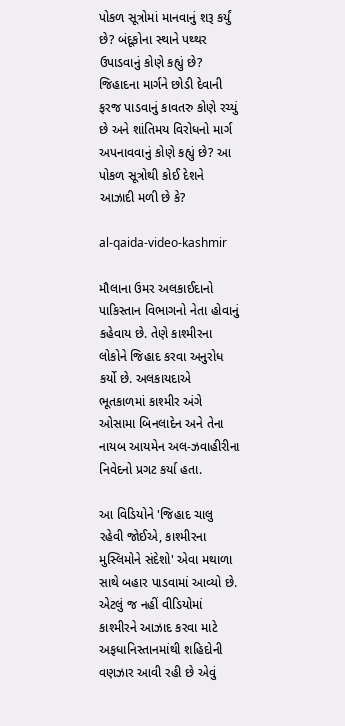પોકળ સૂત્રોમાં માનવાનું શરૂ કર્યું છે? બંદૂકોના સ્થાને પથ્થર ઉપાડવાનું કોણે કહ્યું છે? જિહાદના માર્ગને છોડી દેવાની ફરજ પાડવાનું કાવતરુ કોણે રચ્યું છે અને શાંતિમય વિરોધનો માર્ગ અપનાવવાનું કોણે કહ્યું છે? આ પોકળ સૂત્રોથી કોઈ દેશને આઝાદી મળી છે કે?

al-qaida-video-kashmir

મૌલાના ઉમર અલકાઈદાનો પાકિસ્તાન વિભાગનો નેતા હોવાનું કહેવાય છે. તેણે કાશ્મીરના લોકોને જિહાદ કરવા અનુરોધ કર્યો છે. અલકાયદાએ ભૂતકાળમાં કાશ્મીર અંગે ઓસામા બિનલાદેન અને તેના નાયબ આયમેન અલ-ઝવાહીરીના નિવેદનો પ્રગટ કર્યા હતા.

આ વિડિયોને 'જિહાદ ચાલુ રહેવી જોઈએ, કાશ્મીરના મુસ્લિમોને સંદેશો' એવા મથાળા સાથે બહાર પાડવામાં આવ્યો છે. એટલું જ નહીં વીડિયોમાં કાશ્મીરને આઝાદ કરવા માટે અફધાનિસ્તાનમાંથી શહિદોની વણઝાર આવી રહી છે એવું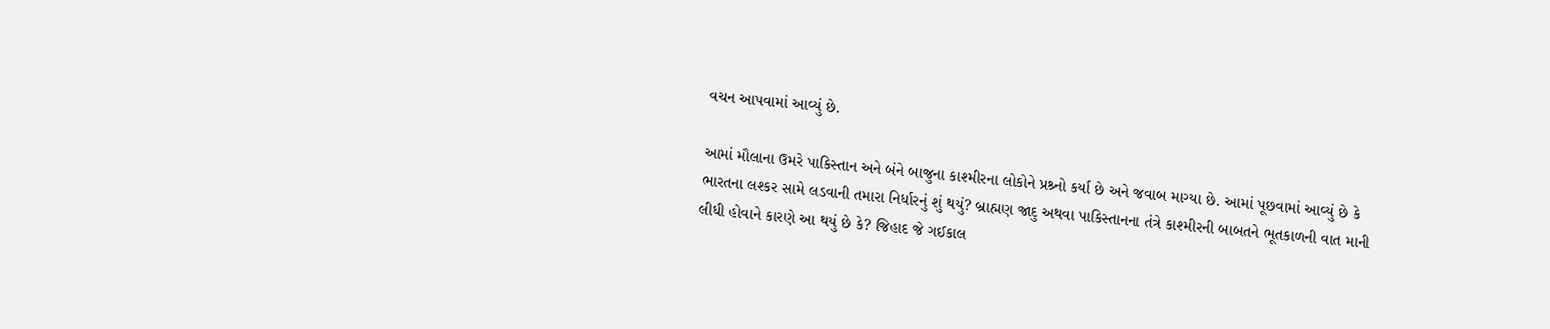વચન આપવામાં આવ્યું છે.

આમાં મૌલાના ઉમરે પાકિસ્તાન અને બંને બાજુના કાશ્મીરના લોકોને પ્રશ્ર્નો કર્યા છે અને જવાબ માગ્યા છે. આમાં પૂછવામાં આવ્યું છે કે ભારતના લશ્કર સામે લડવાની તમારા નિર્ધારનું શું થયું? બ્રાહ્મણ જાદુ અથવા પાકિસ્તાનના તંત્રે કાશ્મીરની બાબતને ભૂતકાળની વાત માની લીધી હોવાને કારણે આ થયું છે કે? જિહાદ જે ગઈકાલ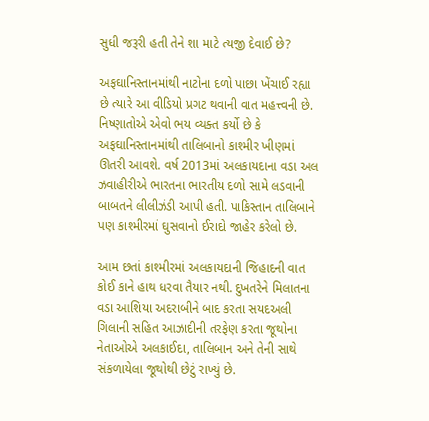સુધી જરૂરી હતી તેને શા માટે ત્યજી દેવાઈ છે?

અફઘાનિસ્તાનમાંથી નાટોના દળો પાછા ખેંચાઈ રહ્યા છે ત્યારે આ વીડિયો પ્રગટ થવાની વાત મહત્ત્વની છે. નિષ્ણાતોએ એવો ભય વ્યક્ત કર્યો છે કે અફઘાનિસ્તાનમાંથી તાલિબાનો કાશ્મીર ખીણમાં ઊતરી આવશે. વર્ષ 2013માં અલકાયદાના વડા અલ ઝવાહીરીએ ભારતના ભારતીય દળો સામે લડવાની બાબતને લીલીઝંડી આપી હતી. પાકિસ્તાન તાલિબાને પણ કાશ્મીરમાં ઘુસવાનો ઈરાદો જાહેર કરેલો છે.

આમ છતાં કાશ્મીરમાં અલકાયદાની જિહાદની વાત કોઈ કાને હાથ ધરવા તૈયાર નથી. દુખતરેને મિલાતના વડા આશિયા અદરાબીને બાદ કરતા સયદઅલી ગિલાની સહિત આઝાદીની તરફેણ કરતા જૂથોના નેતાઓએ અલકાઈદા, તાલિબાન અને તેની સાથે સંકળાયેલા જૂથોથી છેટું રાખ્યું છે.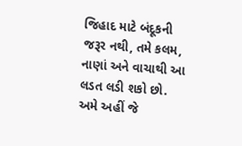જિહાદ માટે બંદૂકની જરૂર નથી, તમે કલમ, નાણાં અને વાચાથી આ લડત લડી શકો છો. અમે અહીં જે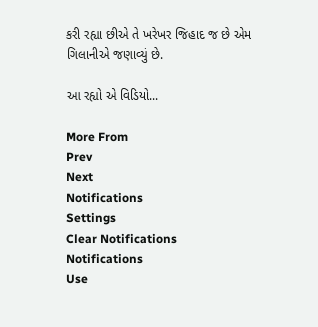કરી રહ્યા છીએ તે ખરેખર જિહાદ જ છે એમ ગિલાનીએ જણાવ્યું છે.

આ રહ્યો એ વિડિયો...

More From
Prev
Next
Notifications
Settings
Clear Notifications
Notifications
Use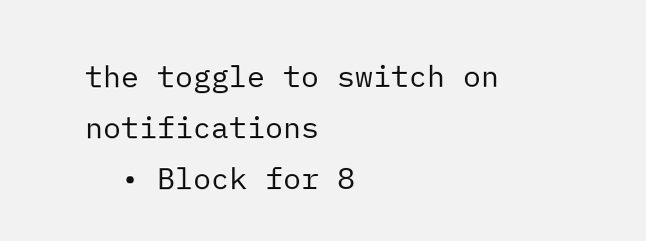the toggle to switch on notifications
  • Block for 8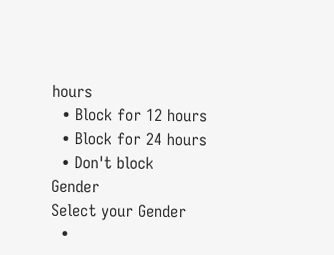hours
  • Block for 12 hours
  • Block for 24 hours
  • Don't block
Gender
Select your Gender
  •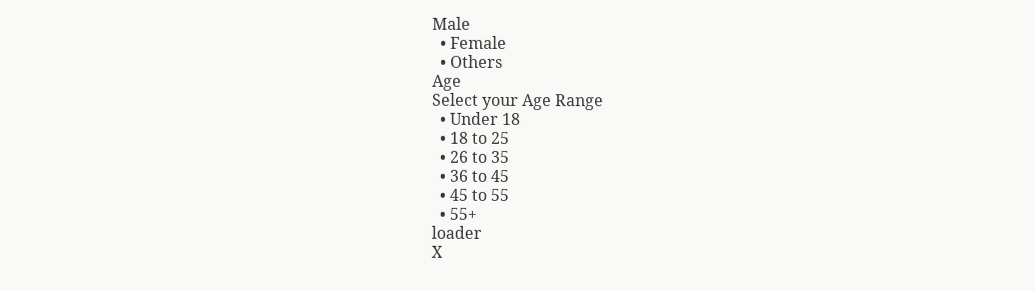Male
  • Female
  • Others
Age
Select your Age Range
  • Under 18
  • 18 to 25
  • 26 to 35
  • 36 to 45
  • 45 to 55
  • 55+
loader
X